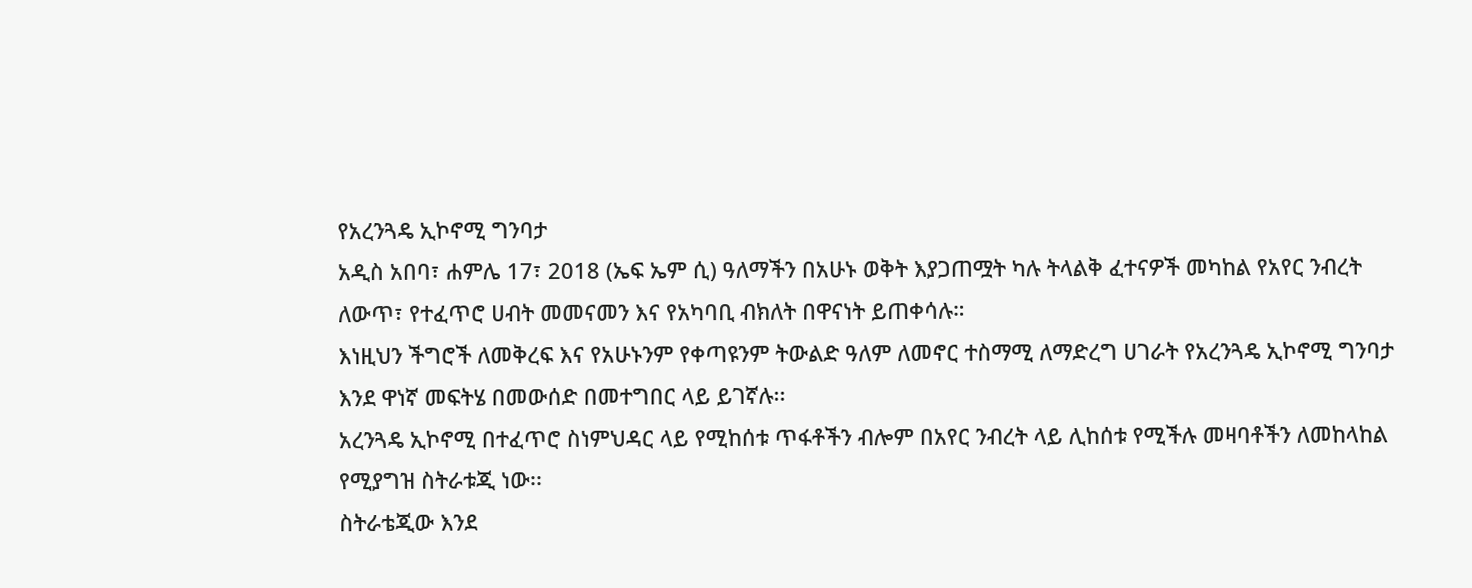የአረንጓዴ ኢኮኖሚ ግንባታ
አዲስ አበባ፣ ሐምሌ 17፣ 2018 (ኤፍ ኤም ሲ) ዓለማችን በአሁኑ ወቅት እያጋጠሟት ካሉ ትላልቅ ፈተናዎች መካከል የአየር ንብረት ለውጥ፣ የተፈጥሮ ሀብት መመናመን እና የአካባቢ ብክለት በዋናነት ይጠቀሳሉ።
እነዚህን ችግሮች ለመቅረፍ እና የአሁኑንም የቀጣዩንም ትውልድ ዓለም ለመኖር ተስማሚ ለማድረግ ሀገራት የአረንጓዴ ኢኮኖሚ ግንባታ እንደ ዋነኛ መፍትሄ በመውሰድ በመተግበር ላይ ይገኛሉ፡፡
አረንጓዴ ኢኮኖሚ በተፈጥሮ ስነምህዳር ላይ የሚከሰቱ ጥፋቶችን ብሎም በአየር ንብረት ላይ ሊከሰቱ የሚችሉ መዛባቶችን ለመከላከል የሚያግዝ ስትራቱጂ ነው፡፡
ስትራቴጂው እንደ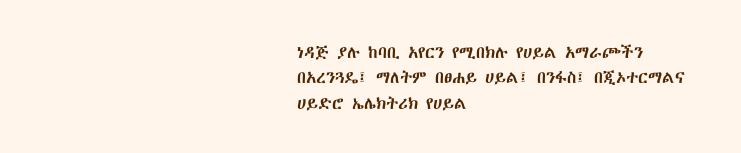ነዳጅ ያሉ ከባቢ አየርን የሚበክሉ የሀይል አማራጮችን በአረንጓዴ፤ ማለትም በፀሐይ ሀይል፤ በንፋስ፤ በጂኦተርማልና ሀይድሮ ኤሌክትሪክ የሀይል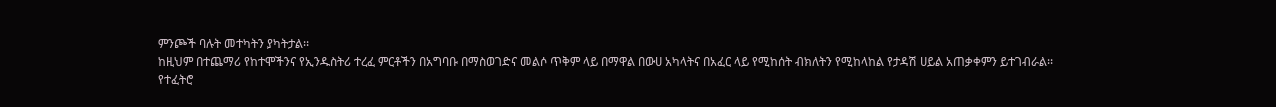ምንጮች ባሉት መተካትን ያካትታል፡፡
ከዚህም በተጨማሪ የከተሞችንና የኢንዱስትሪ ተረፈ ምርቶችን በአግባቡ በማስወገድና መልሶ ጥቅም ላይ በማዋል በውሀ አካላትና በአፈር ላይ የሚከሰት ብክለትን የሚከላከል የታዳሽ ሀይል አጠቃቀምን ይተገብራል፡፡
የተፈትሮ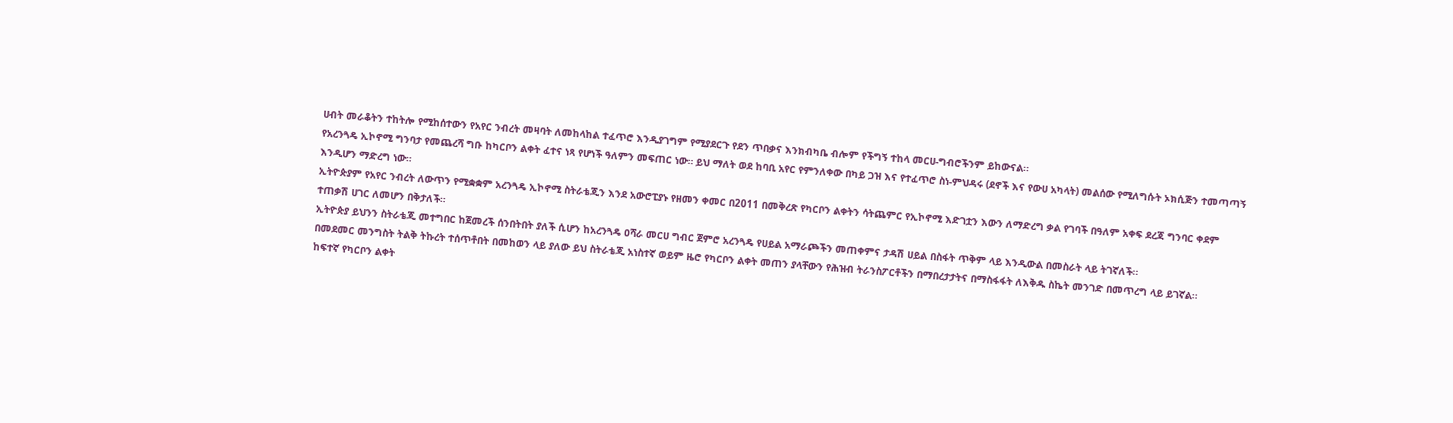ሀብት መራቆትን ተከትሎ የሚከሰተውን የአየር ንብረት መዛባት ለመከላከል ተፈጥሮ እንዲያገግም የሚያደርጉ የደን ጥበቃና እንክብካቤ ብሎም የችግኝ ተከላ መርሀ-ግብሮችንም ይከውናል፡፡
የአረንጓዴ ኢኮኖሚ ግንባታ የመጨረሻ ግቡ ከካርቦን ልቀት ፈተና ነጻ የሆነች ዓለምን መፍጠር ነው። ይህ ማለት ወደ ከባቢ አየር የምንለቀው በካይ ጋዝ እና የተፈጥሮ ስነ-ምህዳሩ (ደኖች እና የውሀ አካላት) መልሰው የሚለግሱት ኦክሲጅን ተመጣጣኝ እንዲሆን ማድረግ ነው።
ኢትዮጵያም የአየር ንብረት ለውጥን የሚቋቋም አረንጓዴ ኢኮኖሚ ስትራቴጂን እንደ አውሮፒያኑ የዘመን ቀመር በ2011 በመቅረጽ የካርቦን ልቀትን ሳትጨምር የኢኮኖሚ እድገቷን እውን ለማድረግ ቃል የገባች በዓለም አቀፍ ደረጃ ግንባር ቀደም ተጠቃሽ ሀገር ለመሆን በቅታለች።
ኢትዮጵያ ይህንን ስትራቴጂ መተግበር ከጀመረች ሰንበትበት ያለች ሲሆን ከአረንጓዴ ዐሻራ መርሀ ግብር ጀምሮ አረንጓዴ የሀይል አማራጮችን መጠቀምና ታዳሽ ሀይል በስፋት ጥቅም ላይ እንዲውል በመስራት ላይ ትገኛለች፡፡
በመደመር መንግስት ትልቅ ትኩረት ተሰጥቶበት በመከወን ላይ ያለው ይህ ስትራቴጂ አነስተኛ ወይም ዜሮ የካርቦን ልቀት መጠን ያላቸውን የሕዝብ ትራንስፖርቶችን በማበረታታትና በማስፋፋት ለእቅዱ ስኬት መንገድ በመጥረግ ላይ ይገኛል፡፡
ከፍተኛ የካርቦን ልቀት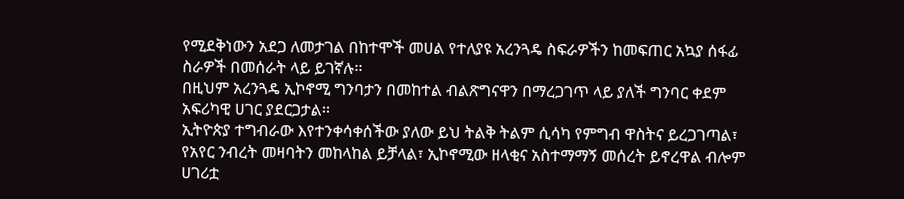የሚደቅነውን አደጋ ለመታገል በከተሞች መሀል የተለያዩ አረንጓዴ ስፍራዎችን ከመፍጠር አኳያ ሰፋፊ ስራዎች በመሰራት ላይ ይገኛሉ፡፡
በዚህም አረንጓዴ ኢኮኖሚ ግንባታን በመከተል ብልጽግናዋን በማረጋገጥ ላይ ያለች ግንባር ቀደም አፍሪካዊ ሀገር ያደርጋታል፡፡
ኢትዮጵያ ተግብራው እየተንቀሳቀሰችው ያለው ይህ ትልቅ ትልም ሲሳካ የምግብ ዋስትና ይረጋገጣል፣ የአየር ንብረት መዛባትን መከላከል ይቻላል፣ ኢኮኖሚው ዘላቂና አስተማማኝ መሰረት ይኖረዋል ብሎም ሀገሪቷ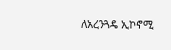ለአረንጓዴ ኢኮኖሚ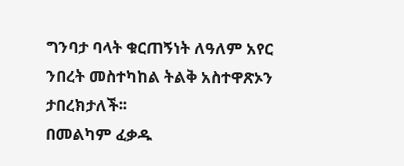ግንባታ ባላት ቁርጠኝነት ለዓለም አየር ንበረት መስተካከል ትልቅ አስተዋጽኦን ታበረክታለች፡፡
በመልካም ፈቃዱ